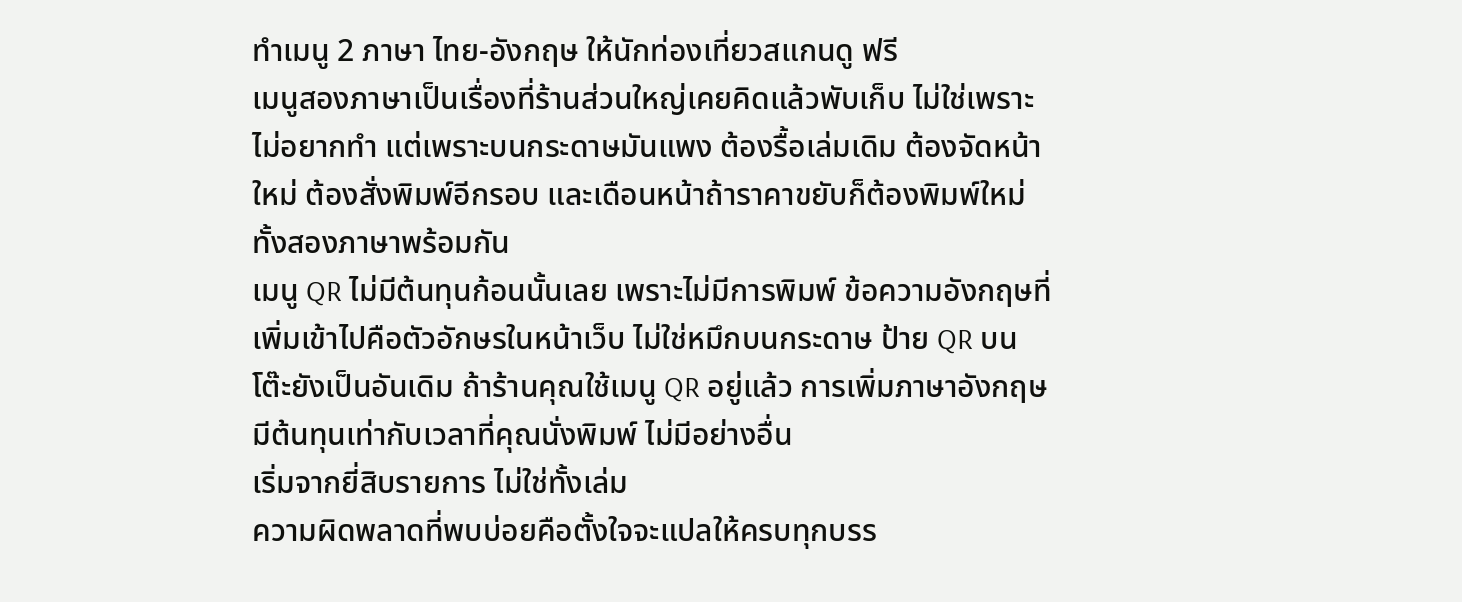ทำเมนู 2 ภาษา ไทย-อังกฤษ ให้นักท่องเที่ยวสแกนดู ฟรี
เมนูสองภาษาเป็นเรื่องที่ร้านส่วนใหญ่เคยคิดแล้วพับเก็บ ไม่ใช่เพราะไม่อยากทำ แต่เพราะบนกระดาษมันแพง ต้องรื้อเล่มเดิม ต้องจัดหน้าใหม่ ต้องสั่งพิมพ์อีกรอบ และเดือนหน้าถ้าราคาขยับก็ต้องพิมพ์ใหม่ทั้งสองภาษาพร้อมกัน
เมนู QR ไม่มีต้นทุนก้อนนั้นเลย เพราะไม่มีการพิมพ์ ข้อความอังกฤษที่เพิ่มเข้าไปคือตัวอักษรในหน้าเว็บ ไม่ใช่หมึกบนกระดาษ ป้าย QR บนโต๊ะยังเป็นอันเดิม ถ้าร้านคุณใช้เมนู QR อยู่แล้ว การเพิ่มภาษาอังกฤษมีต้นทุนเท่ากับเวลาที่คุณนั่งพิมพ์ ไม่มีอย่างอื่น
เริ่มจากยี่สิบรายการ ไม่ใช่ทั้งเล่ม
ความผิดพลาดที่พบบ่อยคือตั้งใจจะแปลให้ครบทุกบรร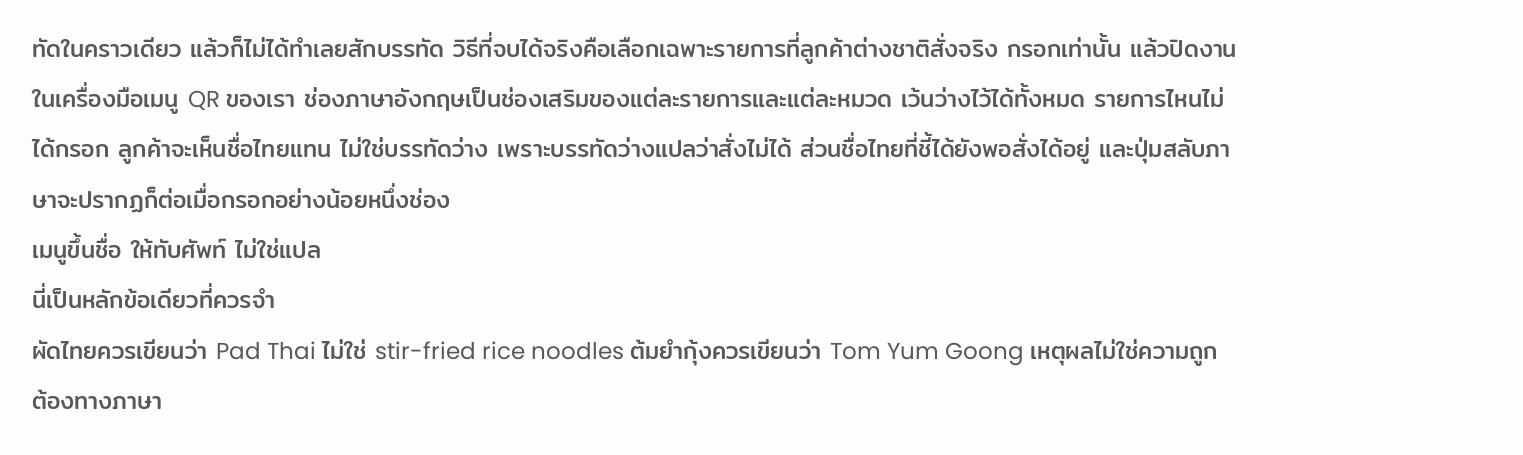ทัดในคราวเดียว แล้วก็ไม่ได้ทำเลยสักบรรทัด วิธีที่จบได้จริงคือเลือกเฉพาะรายการที่ลูกค้าต่างชาติสั่งจริง กรอกเท่านั้น แล้วปิดงาน
ในเครื่องมือเมนู QR ของเรา ช่องภาษาอังกฤษเป็นช่องเสริมของแต่ละรายการและแต่ละหมวด เว้นว่างไว้ได้ทั้งหมด รายการไหนไม่ได้กรอก ลูกค้าจะเห็นชื่อไทยแทน ไม่ใช่บรรทัดว่าง เพราะบรรทัดว่างแปลว่าสั่งไม่ได้ ส่วนชื่อไทยที่ชี้ได้ยังพอสั่งได้อยู่ และปุ่มสลับภาษาจะปรากฏก็ต่อเมื่อกรอกอย่างน้อยหนึ่งช่อง
เมนูขึ้นชื่อ ให้ทับศัพท์ ไม่ใช่แปล
นี่เป็นหลักข้อเดียวที่ควรจำ
ผัดไทยควรเขียนว่า Pad Thai ไม่ใช่ stir-fried rice noodles ต้มยำกุ้งควรเขียนว่า Tom Yum Goong เหตุผลไม่ใช่ความถูกต้องทางภาษา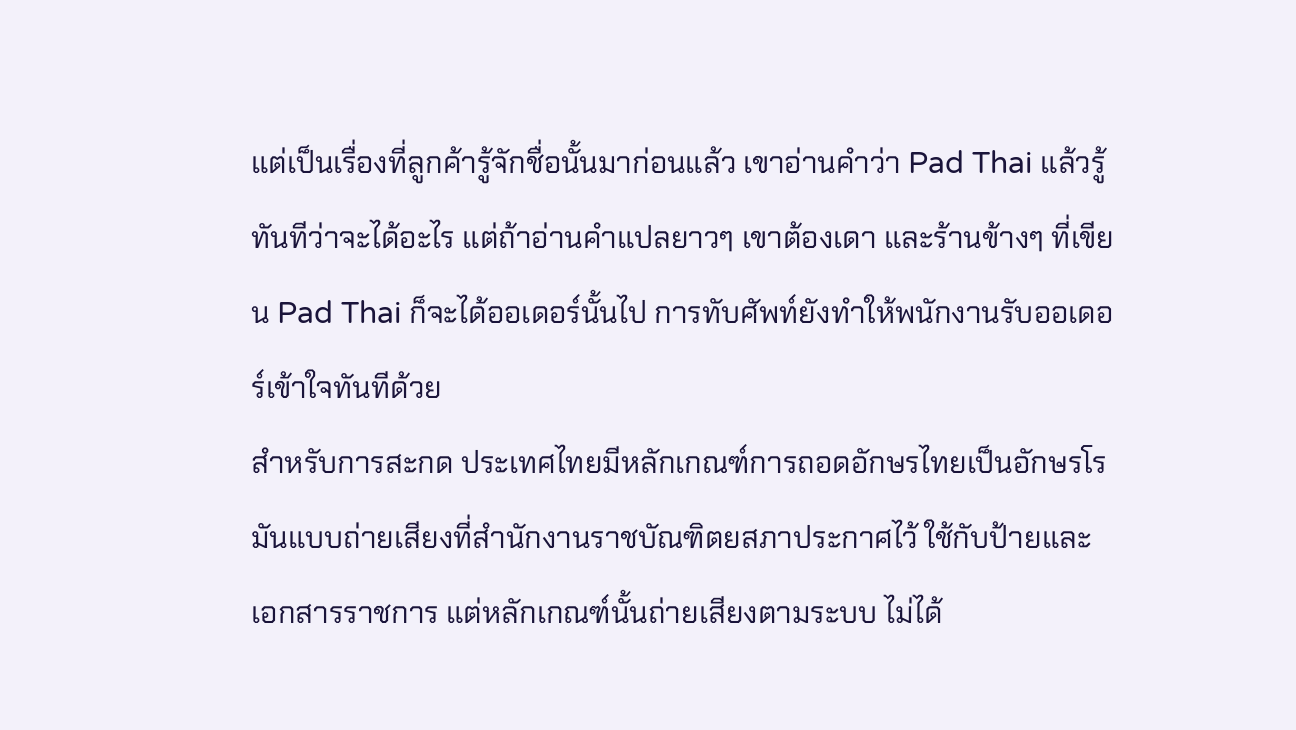แต่เป็นเรื่องที่ลูกค้ารู้จักชื่อนั้นมาก่อนแล้ว เขาอ่านคำว่า Pad Thai แล้วรู้ทันทีว่าจะได้อะไร แต่ถ้าอ่านคำแปลยาวๆ เขาต้องเดา และร้านข้างๆ ที่เขียน Pad Thai ก็จะได้ออเดอร์นั้นไป การทับศัพท์ยังทำให้พนักงานรับออเดอร์เข้าใจทันทีด้วย
สำหรับการสะกด ประเทศไทยมีหลักเกณฑ์การถอดอักษรไทยเป็นอักษรโรมันแบบถ่ายเสียงที่สำนักงานราชบัณฑิตยสภาประกาศไว้ ใช้กับป้ายและเอกสารราชการ แต่หลักเกณฑ์นั้นถ่ายเสียงตามระบบ ไม่ได้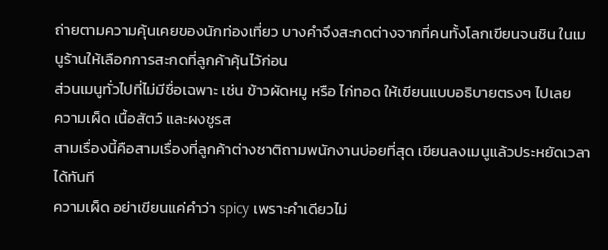ถ่ายตามความคุ้นเคยของนักท่องเที่ยว บางคำจึงสะกดต่างจากที่คนทั้งโลกเขียนจนชิน ในเมนูร้านให้เลือกการสะกดที่ลูกค้าคุ้นไว้ก่อน
ส่วนเมนูทั่วไปที่ไม่มีชื่อเฉพาะ เช่น ข้าวผัดหมู หรือ ไก่ทอด ให้เขียนแบบอธิบายตรงๆ ไปเลย
ความเผ็ด เนื้อสัตว์ และผงชูรส
สามเรื่องนี้คือสามเรื่องที่ลูกค้าต่างชาติถามพนักงานบ่อยที่สุด เขียนลงเมนูแล้วประหยัดเวลาได้ทันที
ความเผ็ด อย่าเขียนแค่คำว่า spicy เพราะคำเดียวไม่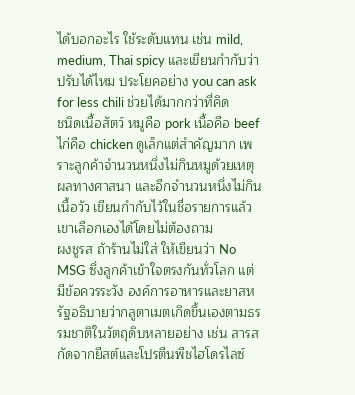ได้บอกอะไร ใช้ระดับแทน เช่น mild, medium, Thai spicy และเขียนกำกับว่าปรับได้ไหม ประโยคอย่าง you can ask for less chili ช่วยได้มากกว่าที่คิด
ชนิดเนื้อสัตว์ หมูคือ pork เนื้อคือ beef ไก่คือ chicken ดูเล็กแต่สำคัญมาก เพราะลูกค้าจำนวนหนึ่งไม่กินหมูด้วยเหตุผลทางศาสนา และอีกจำนวนหนึ่งไม่กินเนื้อวัว เขียนกำกับไว้ในชื่อรายการแล้วเขาเลือกเองได้โดยไม่ต้องถาม
ผงชูรส ถ้าร้านไม่ใส่ ให้เขียนว่า No MSG ซึ่งลูกค้าเข้าใจตรงกันทั่วโลก แต่มีข้อควรระวัง องค์การอาหารและยาสหรัฐอธิบายว่ากลูตาเมตเกิดขึ้นเองตามธรรมชาติในวัตถุดิบหลายอย่าง เช่น สารสกัดจากยีสต์และโปรตีนพืชไฮโดรไลซ์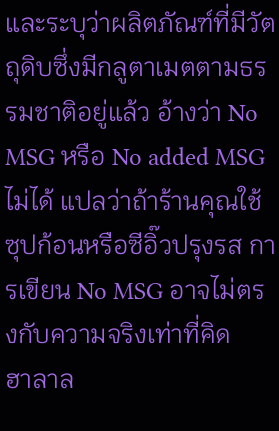และระบุว่าผลิตภัณฑ์ที่มีวัตถุดิบซึ่งมีกลูตาเมตตามธรรมชาติอยู่แล้ว อ้างว่า No MSG หรือ No added MSG ไม่ได้ แปลว่าถ้าร้านคุณใช้ซุปก้อนหรือซีอิ๊วปรุงรส การเขียน No MSG อาจไม่ตรงกับความจริงเท่าที่คิด
ฮาลาล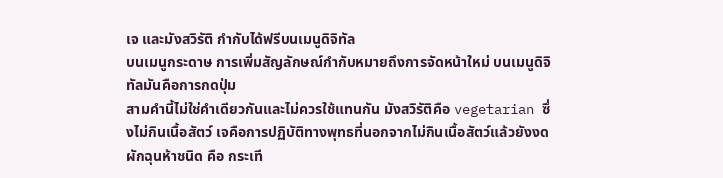เจ และมังสวิรัติ กำกับได้ฟรีบนเมนูดิจิทัล
บนเมนูกระดาษ การเพิ่มสัญลักษณ์กำกับหมายถึงการจัดหน้าใหม่ บนเมนูดิจิทัลมันคือการกดปุ่ม
สามคำนี้ไม่ใช่คำเดียวกันและไม่ควรใช้แทนกัน มังสวิรัติคือ vegetarian ซึ่งไม่กินเนื้อสัตว์ เจคือการปฏิบัติทางพุทธที่นอกจากไม่กินเนื้อสัตว์แล้วยังงดผักฉุนห้าชนิด คือ กระเที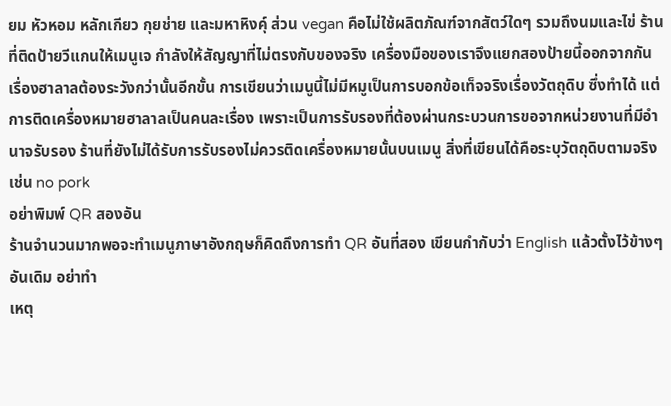ยม หัวหอม หลักเกียว กุยช่าย และมหาหิงคุ์ ส่วน vegan คือไม่ใช้ผลิตภัณฑ์จากสัตว์ใดๆ รวมถึงนมและไข่ ร้านที่ติดป้ายวีแกนให้เมนูเจ กำลังให้สัญญาที่ไม่ตรงกับของจริง เครื่องมือของเราจึงแยกสองป้ายนี้ออกจากกัน
เรื่องฮาลาลต้องระวังกว่านั้นอีกขั้น การเขียนว่าเมนูนี้ไม่มีหมูเป็นการบอกข้อเท็จจริงเรื่องวัตถุดิบ ซึ่งทำได้ แต่การติดเครื่องหมายฮาลาลเป็นคนละเรื่อง เพราะเป็นการรับรองที่ต้องผ่านกระบวนการขอจากหน่วยงานที่มีอำนาจรับรอง ร้านที่ยังไม่ได้รับการรับรองไม่ควรติดเครื่องหมายนั้นบนเมนู สิ่งที่เขียนได้คือระบุวัตถุดิบตามจริง เช่น no pork
อย่าพิมพ์ QR สองอัน
ร้านจำนวนมากพอจะทำเมนูภาษาอังกฤษก็คิดถึงการทำ QR อันที่สอง เขียนกำกับว่า English แล้วตั้งไว้ข้างๆ อันเดิม อย่าทำ
เหตุ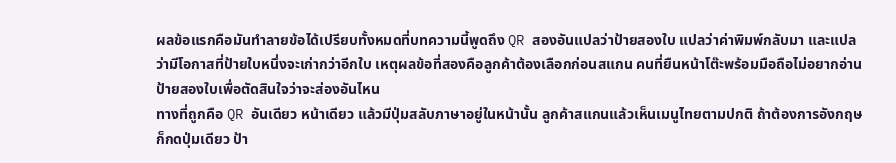ผลข้อแรกคือมันทำลายข้อได้เปรียบทั้งหมดที่บทความนี้พูดถึง QR สองอันแปลว่าป้ายสองใบ แปลว่าค่าพิมพ์กลับมา และแปลว่ามีโอกาสที่ป้ายใบหนึ่งจะเก่ากว่าอีกใบ เหตุผลข้อที่สองคือลูกค้าต้องเลือกก่อนสแกน คนที่ยืนหน้าโต๊ะพร้อมมือถือไม่อยากอ่านป้ายสองใบเพื่อตัดสินใจว่าจะส่องอันไหน
ทางที่ถูกคือ QR อันเดียว หน้าเดียว แล้วมีปุ่มสลับภาษาอยู่ในหน้านั้น ลูกค้าสแกนแล้วเห็นเมนูไทยตามปกติ ถ้าต้องการอังกฤษก็กดปุ่มเดียว ป้า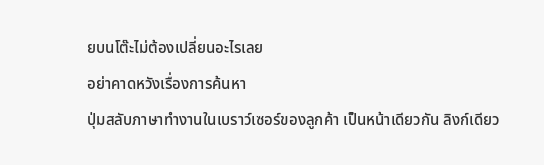ยบนโต๊ะไม่ต้องเปลี่ยนอะไรเลย
อย่าคาดหวังเรื่องการค้นหา
ปุ่มสลับภาษาทำงานในเบราว์เซอร์ของลูกค้า เป็นหน้าเดียวกัน ลิงก์เดียว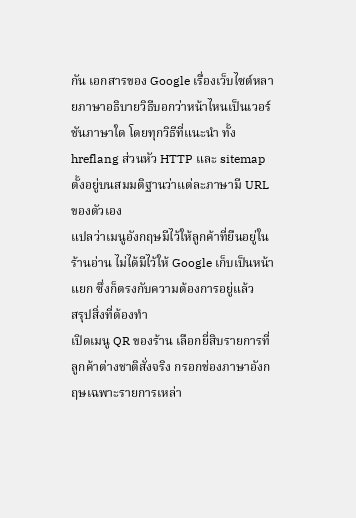กัน เอกสารของ Google เรื่องเว็บไซต์หลายภาษาอธิบายวิธีบอกว่าหน้าไหนเป็นเวอร์ชันภาษาใด โดยทุกวิธีที่แนะนำ ทั้ง hreflang ส่วนหัว HTTP และ sitemap ตั้งอยู่บนสมมติฐานว่าแต่ละภาษามี URL ของตัวเอง
แปลว่าเมนูอังกฤษมีไว้ให้ลูกค้าที่ยืนอยู่ในร้านอ่าน ไม่ได้มีไว้ให้ Google เก็บเป็นหน้าแยก ซึ่งก็ตรงกับความต้องการอยู่แล้ว
สรุปสิ่งที่ต้องทำ
เปิดเมนู QR ของร้าน เลือกยี่สิบรายการที่ลูกค้าต่างชาติสั่งจริง กรอกช่องภาษาอังกฤษเฉพาะรายการเหล่า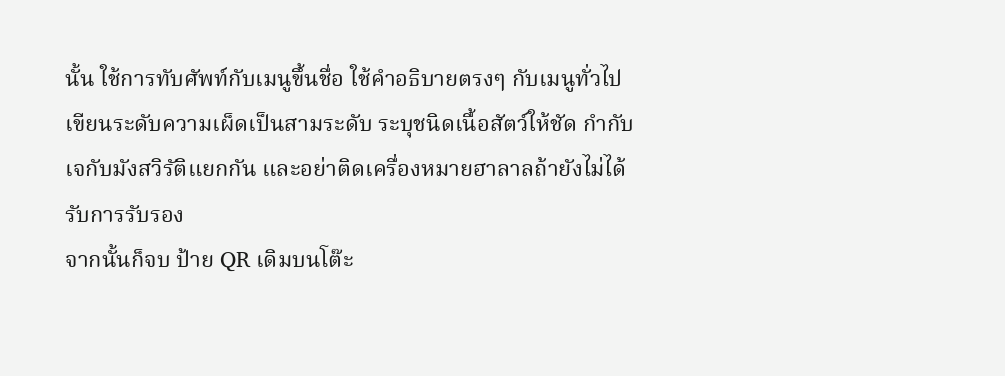นั้น ใช้การทับศัพท์กับเมนูขึ้นชื่อ ใช้คำอธิบายตรงๆ กับเมนูทั่วไป เขียนระดับความเผ็ดเป็นสามระดับ ระบุชนิดเนื้อสัตว์ให้ชัด กำกับเจกับมังสวิรัติแยกกัน และอย่าติดเครื่องหมายฮาลาลถ้ายังไม่ได้รับการรับรอง
จากนั้นก็จบ ป้าย QR เดิมบนโต๊ะ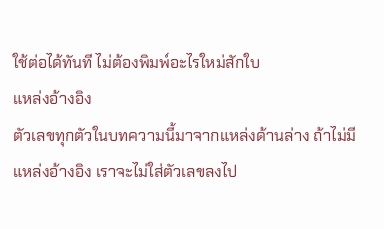ใช้ต่อได้ทันที ไม่ต้องพิมพ์อะไรใหม่สักใบ
แหล่งอ้างอิง
ตัวเลขทุกตัวในบทความนี้มาจากแหล่งด้านล่าง ถ้าไม่มีแหล่งอ้างอิง เราจะไม่ใส่ตัวเลขลงไป